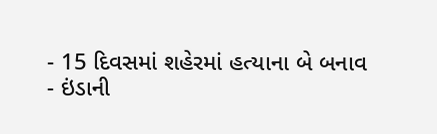- 15 દિવસમાં શહેરમાં હત્યાના બે બનાવ
- ઇંડાની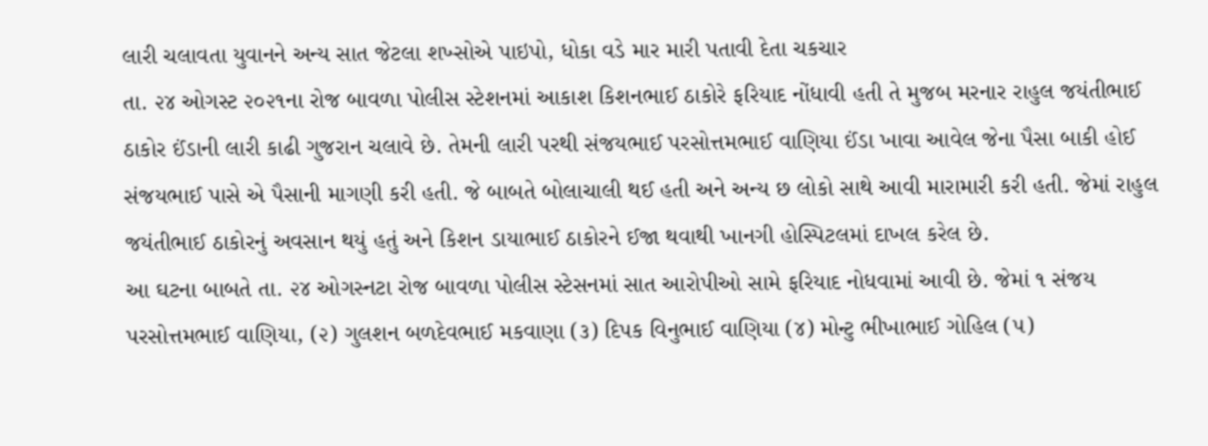લારી ચલાવતા યુવાનને અન્ય સાત જેટલા શખ્સોએ પાઇપો, ધોકા વડે માર મારી પતાવી દેતા ચકચાર
તા. ૨૪ ઓગસ્ટ ૨૦૨૧ના રોજ બાવળા પોલીસ સ્ટેશનમાં આકાશ કિશનભાઈ ઠાકોરે ફરિયાદ નોંધાવી હતી તે મુજબ મરનાર રાહુલ જયંતીભાઈ ઠાકોર ઈંડાની લારી કાઢી ગુજરાન ચલાવે છે. તેમની લારી પરથી સંજયભાઈ પરસોત્તમભાઈ વાણિયા ઈંડા ખાવા આવેલ જેના પૈસા બાકી હોઈ સંજયભાઈ પાસે એ પૈસાની માગણી કરી હતી. જે બાબતે બોલાચાલી થઈ હતી અને અન્ય છ લોકો સાથે આવી મારામારી કરી હતી. જેમાં રાહુલ જયંતીભાઈ ઠાકોરનું અવસાન થયું હતું અને કિશન ડાયાભાઈ ઠાકોરને ઈજા થવાથી ખાનગી હોસ્પિટલમાં દાખલ કરેલ છે.
આ ઘટના બાબતે તા. ૨૪ ઓગસ્નટા રોજ બાવળા પોલીસ સ્ટેસનમાં સાત આરોપીઓ સામે ફરિયાદ નોધવામાં આવી છે. જેમાં ૧ સંજય પરસોત્તમભાઈ વાણિયા, (૨) ગુલશન બળદેવભાઈ મકવાણા (૩) દિપક વિનુભાઈ વાણિયા (૪) મોન્ટુ ભીખાભાઈ ગોહિલ (૫)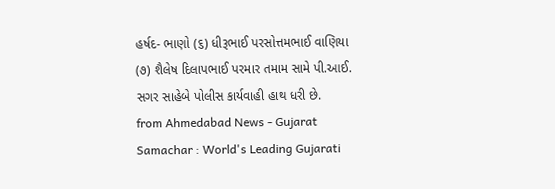હર્ષદ- ભાણો (૬) ધીરૂભાઈ પરસોત્તમભાઈ વાણિયા (૭) શૈલેષ દિલાપભાઈ પરમાર તમામ સામે પી.આઈ. સગર સાહેબે પોલીસ કાર્યવાહી હાથ ધરી છે.
from Ahmedabad News - Gujarat Samachar : World's Leading Gujarati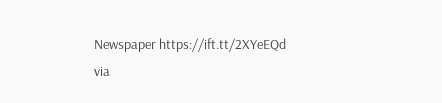Newspaper https://ift.tt/2XYeEQd
via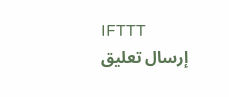IFTTT
إرسال تعليق